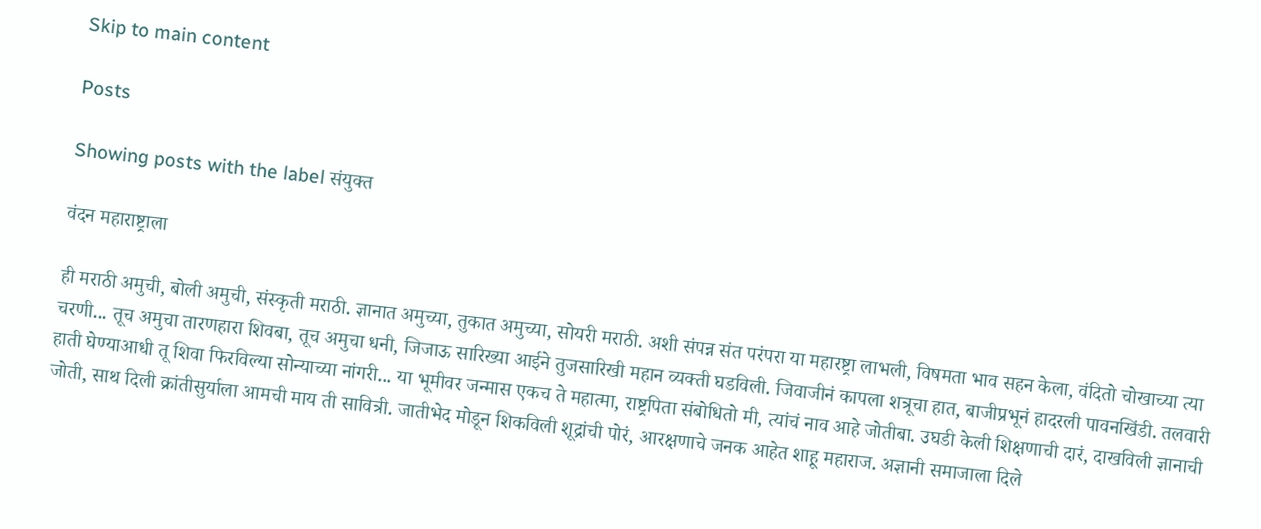Skip to main content

Posts

Showing posts with the label संयुक्त

वंदन महाराष्ट्राला

ही मराठी अमुची, बोली अमुची, संस्कृती मराठी. ज्ञानात अमुच्या, तुकात अमुच्या, सोयरी मराठी. अशी संपन्न संत परंपरा या महारष्ट्रा लाभली, विषमता भाव सहन केला, वंदितो चोखाच्या त्या चरणी... तूच अमुचा तारणहारा शिवबा, तूच अमुचा धनी, जिजाऊ सारिख्या आईने तुजसारिखी महान व्यक्ती घडविली. जिवाजीनं कापला शत्रूचा हात, बाजीप्रभूनं हादरली पावनखिंडी. तलवारी हाती घेण्याआधी तू शिवा फिरविल्या सोन्याच्या नांगरी... या भूमीवर जन्मास एकच ते महात्मा, राष्ट्रपिता संबोधितो मी, त्यांचं नाव आहे जोतीबा. उघडी केली शिक्षणाची दारं, दाखविली ज्ञानाची जोती, साथ दिली क्रांतीसुर्याला आमची माय ती सावित्री. जातीभेद मोडून शिकविली शूद्रांची पोरं, आरक्षणाचे जनक आहेत शाहू महाराज. अज्ञानी समाजाला दिले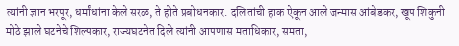त्यांनी ज्ञान भरपूर, धर्मांधांना केले सरळ, ते होते प्रबोधनकार. दलितांची हाक ऐकून आले जन्मास आंबेडकर, खूप शिकुनी मोठे झाले घटनेचे शिल्पकार, राज्यघटनेत दिले त्यांनी आपणास मताधिकार, समता,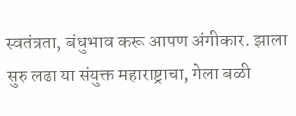स्वतंत्रता, बंधुभाव करू आपण अंगीकार. झाला सुरु लढा या संयुक्त महाराष्ट्राचा, गेला बळी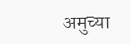अमुच्या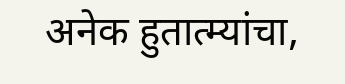अनेक हुतात्म्यांचा,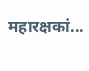महारक्षकां...